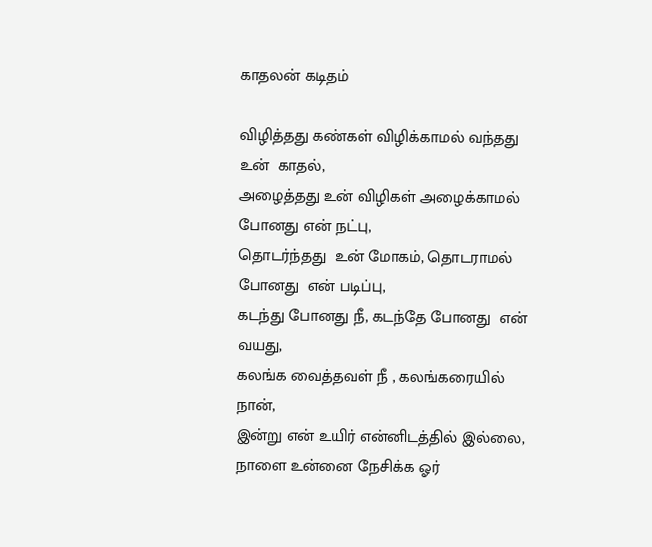காதலன் கடிதம்

விழித்தது கண்கள் விழிக்காமல் வந்தது உன்  காதல்,
அழைத்தது உன் விழிகள் அழைக்காமல் போனது என் நட்பு,
தொடர்ந்தது  உன் மோகம், தொடராமல் போனது  என் படிப்பு,
கடந்து போனது நீ, கடந்தே போனது  என் வயது,
கலங்க வைத்தவள் நீ , கலங்கரையில் நான்,
இன்று என் உயிர் என்னிடத்தில் இல்லை,
நாளை உன்னை நேசிக்க ஓர்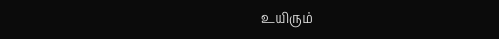உயிரும்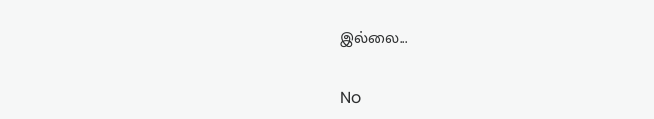இல்லை...

No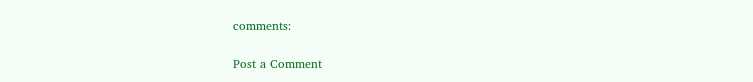comments:

Post a Comment